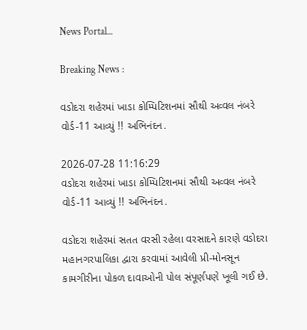News Portal...

Breaking News :

વડોદરા શહેરમાં ખાડા કોમ્પિટિશનમાં સૌથી અવ્વલ નંબરે વોર્ડ-11 આવ્યું !! અભિનંદન.

2026-07-28 11:16:29
વડોદરા શહેરમાં ખાડા કોમ્પિટિશનમાં સૌથી અવ્વલ નંબરે વોર્ડ-11 આવ્યું !! અભિનંદન.

વડોદરા શહેરમાં સતત વરસી રહેલા વરસાદને કારણે વડોદરા મહાનગરપાલિકા દ્વારા કરવામાં આવેલી પ્રી-મોનસૂન કામગીરીના પોકળ દાવાઓની પોલ સંપૂર્ણપણે ખૂલી ગઈ છે.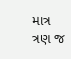માત્ર ત્રણ જ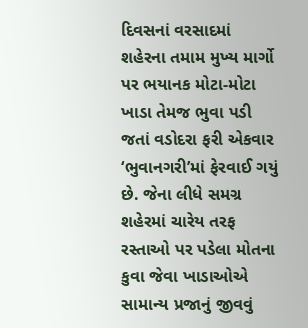દિવસનાં વરસાદમાં શહેરના તમામ મુખ્ય માર્ગો પર ભયાનક મોટા-મોટા ખાડા તેમજ ભુવા પડી જતાં વડોદરા ફરી એકવાર ‘ભુવાનગરી’માં ફેરવાઈ ગયું છે. જેના લીધે સમગ્ર શહેરમાં ચારેય તરફ રસ્તાઓ પર પડેલા મોતના કુવા જેવા ખાડાઓએ સામાન્ય પ્રજાનું જીવવું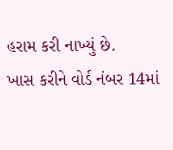હરામ કરી નાખ્યું છે.
ખાસ કરીને વોર્ડ નંબર 14માં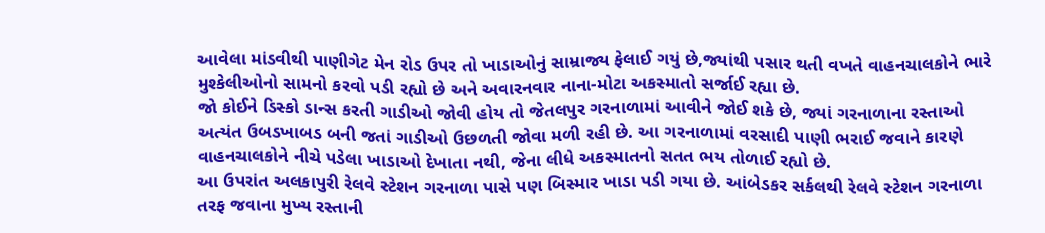આવેલા માંડવીથી પાણીગેટ મેન રોડ ઉપર તો ખાડાઓનું સામ્રાજ્ય ફેલાઈ ગયું છે,જ્યાંથી પસાર થતી વખતે વાહનચાલકોને ભારે મુશ્કેલીઓનો સામનો કરવો પડી રહ્યો છે અને અવારનવાર નાના-મોટા અકસ્માતો સર્જાઈ રહ્યા છે.
જો કોઈને ડિસ્કો ડાન્સ કરતી ગાડીઓ જોવી હોય તો જેતલપુર ગરનાળામાં આવીને જોઈ શકે છે, જ્યાં ગરનાળાના રસ્તાઓ અત્યંત ઉબડખાબડ બની જતાં ગાડીઓ ઉછળતી જોવા મળી રહી છે. આ ગરનાળામાં વરસાદી પાણી ભરાઈ જવાને કારણે વાહનચાલકોને નીચે પડેલા ખાડાઓ દેખાતા નથી, જેના લીધે અકસ્માતનો સતત ભય તોળાઈ રહ્યો છે.
આ ઉપરાંત અલકાપુરી રેલવે સ્ટેશન ગરનાળા પાસે પણ બિસ્માર ખાડા પડી ગયા છે. આંબેડકર સર્કલથી રેલવે સ્ટેશન ગરનાળા તરફ જવાના મુખ્ય રસ્તાની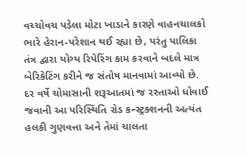વચ્ચોવચ પડેલા મોટા ખાડાને કારણે વાહનચાલકો ભારે હેરાન-પરેશાન થઈ રહ્યા છે, પરંતુ પાલિકા તંત્ર દ્વારા યોગ્ય રિપેરિંગ કામ કરવાને બદલે માત્ર બેરિકેટિંગ કરીને જ સંતોષ માનવામાં આવ્યો છે.
દર વર્ષે ચોમાસાની શરૂઆતમાં જ રસ્તાઓ ધોવાઈ જવાની આ પરિસ્થિતિ રોડ કન્સ્ટ્રક્શનની અત્યંત હલકી ગુણવત્તા અને તેમાં ચાલતા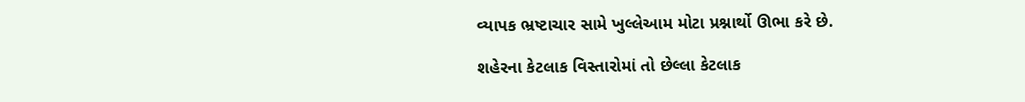વ્યાપક ભ્રષ્ટાચાર સામે ખુલ્લેઆમ મોટા પ્રશ્નાર્થો ઊભા કરે છે.

શહેરના કેટલાક વિસ્તારોમાં તો છેલ્લા કેટલાક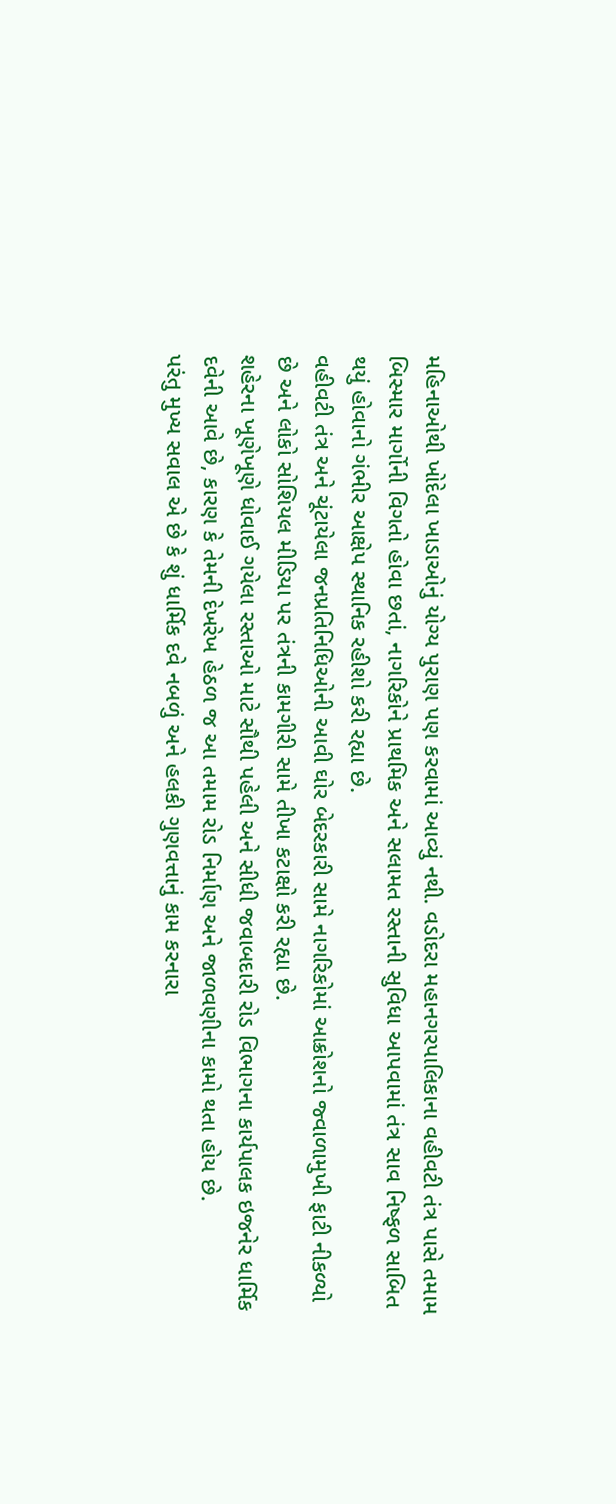મહિનાઓથી ખોદેલા ખાડાઓનું યોગ્ય પુરાણ પણ કરવામાં આવ્યું નથી. વડોદરા મહાનગરપાલિકાના વહીવટી તંત્ર પાસે તમામ બિસ્માર માર્ગોની વિગતો હોવા છતાં, નાગરિકોને પ્રાથમિક અને સલામત રસ્તાની સુવિધા આપવામાં તંત્ર સાવ નિષ્ફળ સાબિત થયું હોવાનો ગંભીર આક્ષેપ સ્થાનિક રહીશો કરી રહ્યા છે.
વહીવટી તંત્ર અને ચૂંટાયેલા જનપ્રતિનિધિઓની આવી ઘોર બેદરકારી સામે નાગરિકોમાં આક્રોશનો જ્વાળામુખી ફાટી નીકળ્યો છે અને લોકો સોશિયલ મીડિયા પર તંત્રની કામગીરી સામે તીખા કટાક્ષો કરી રહ્યા છે.
શહેરના ખૂણેખૂણે ધોવાઈ ગયેલા રસ્તાઓ માટે સૌથી પહેલી અને સીધી જવાબદારી રોડ વિભાગના કાર્યપાલક ઇજનેર ધાર્મિક દવેની આવે છે, કારણ કે તેમની દેખરેખ હેઠળ જ આ તમામ રોડ નિર્માણ અને જાળવણીના કામો થતા હોય છે.
પરંતુ મુખ્ય સવાલ એ છે કે શું ધાર્મિક દવે નબળું અને હલકી ગુણવત્તાનું કામ કરનારા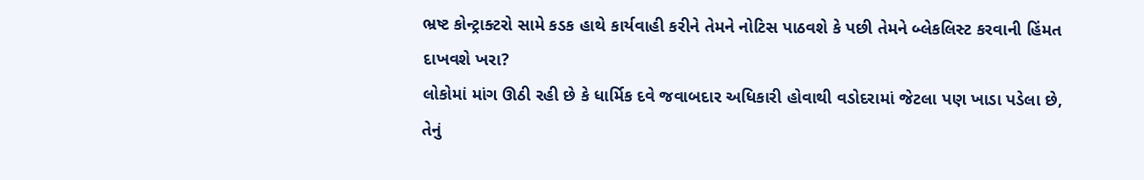ભ્રષ્ટ કોન્ટ્રાક્ટરો સામે કડક હાથે કાર્યવાહી કરીને તેમને નોટિસ પાઠવશે કે પછી તેમને બ્લેકલિસ્ટ કરવાની હિંમત દાખવશે ખરા?
લોકોમાં માંગ ઊઠી રહી છે કે ધાર્મિક દવે જવાબદાર અધિકારી હોવાથી વડોદરામાં જેટલા પણ ખાડા પડેલા છે, તેનું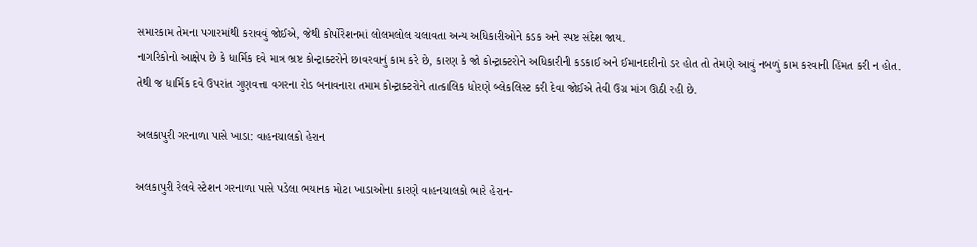સમારકામ તેમના પગારમાંથી કરાવવું જોઈએ, જેથી કોર્પોરેશનમાં લોલમલોલ ચલાવતા અન્ય અધિકારીઓને કડક અને સ્પષ્ટ સંદેશ જાય.
નાગરિકોનો આક્ષેપ છે કે ધાર્મિક દવે માત્ર ભ્રષ્ટ કોન્ટ્રાક્ટરોને છાવરવાનું કામ કરે છે, કારણ કે જો કોન્ટ્રાક્ટરોને અધિકારીની કડકાઈ અને ઈમાનદારીનો ડર હોત તો તેમણે આવું નબળું કામ કરવાની હિંમત કરી ન હોત.
તેથી જ ધાર્મિક દવે ઉપરાંત ગુણવત્તા વગરના રોડ બનાવનારા તમામ કોન્ટ્રાક્ટરોને તાત્કાલિક ધોરણે બ્લેકલિસ્ટ કરી દેવા જોઈએ તેવી ઉગ્ર માંગ ઊઠી રહી છે.

અલકાપુરી ગરનાળા પાસે ખાડા: વાહનચાલકો હેરાન

અલકાપુરી રેલવે સ્ટેશન ગરનાળા પાસે પડેલા ભયાનક મોટા ખાડાઓના કારણે વાહનચાલકો ભારે હેરાન-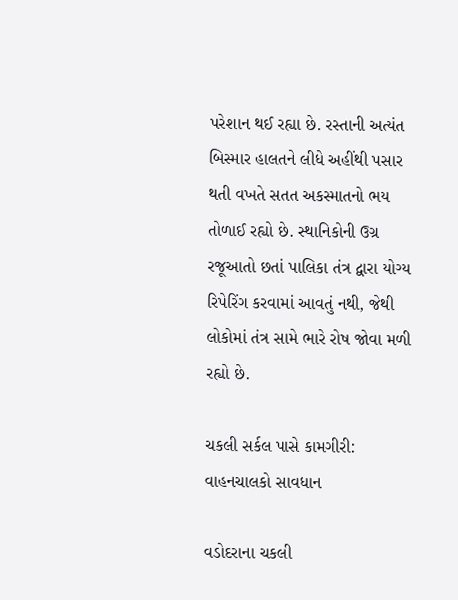પરેશાન થઈ રહ્યા છે. રસ્તાની અત્યંત બિસ્માર હાલતને લીધે અહીંથી પસાર થતી વખતે સતત અકસ્માતનો ભય તોળાઈ રહ્યો છે. સ્થાનિકોની ઉગ્ર રજૂઆતો છતાં પાલિકા તંત્ર દ્વારા યોગ્ય રિપેરિંગ કરવામાં આવતું નથી, જેથી લોકોમાં તંત્ર સામે ભારે રોષ જોવા મળી રહ્યો છે.

ચકલી સર્કલ પાસે કામગીરી: વાહનચાલકો સાવધાન

વડોદરાના ચકલી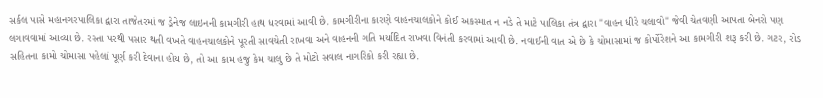સર્કલ પાસે મહાનગરપાલિકા દ્વારા તાજેતરમાં જ ડ્રેનેજ લાઇનની કામગીરી હાથ ધરવામાં આવી છે. કામગીરીના કારણે વાહનચાલકોને કોઈ અકસ્માત ન નડે તે માટે પાલિકા તંત્ર દ્વારા "વાહન ધીરે ચલાવો" જેવી ચેતવણી આપતા બેનરો પણ લગાવવામાં આવ્યા છે. રસ્તા પરથી પસાર થતી વખતે વાહનચાલકોને પૂરતી સાવચેતી રાખવા અને વાહનની ગતિ મર્યાદિત રાખવા વિનંતી કરવામાં આવી છે. નવાઈની વાત એ છે કે ચોમાસામાં જ કોર્પોરેશને આ કામગીરી શરૂ કરી છે. ગટર, રોડ સહિતના કામો ચોમાસા પહેલાં પૂર્ણ કરી દેવાના હોય છે, તો આ કામ હજુ કેમ ચાલુ છે તે મોટો સવાલ નાગરિકો કરી રહ્યા છે.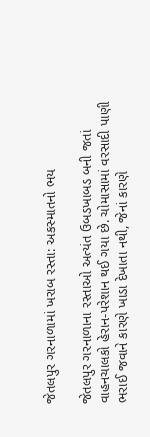જેતલપુર ગરનાળામાં ખરાબ રસ્તા: અકસ્માતનો ભય

જેતલપુર ગરનાળાના રસ્તાઓ અત્યંત ઉબડખાબડ બની જતાં વાહનચાલકો હેરાન-પરેશાન થઈ ગયા છે. ચોમાસામાં વરસાદી પાણી ભરાઈ જવાને કારણે ખાડા દેખાતા નથી, જેનાં કારણે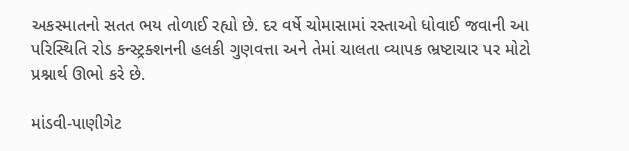અકસ્માતનો સતત ભય તોળાઈ રહ્યો છે. દર વર્ષે ચોમાસામાં રસ્તાઓ ધોવાઈ જવાની આ પરિસ્થિતિ રોડ કન્સ્ટ્રક્શનની હલકી ગુણવત્તા અને તેમાં ચાલતા વ્યાપક ભ્રષ્ટાચાર પર મોટો પ્રશ્નાર્થ ઊભો કરે છે.

માંડવી-પાણીગેટ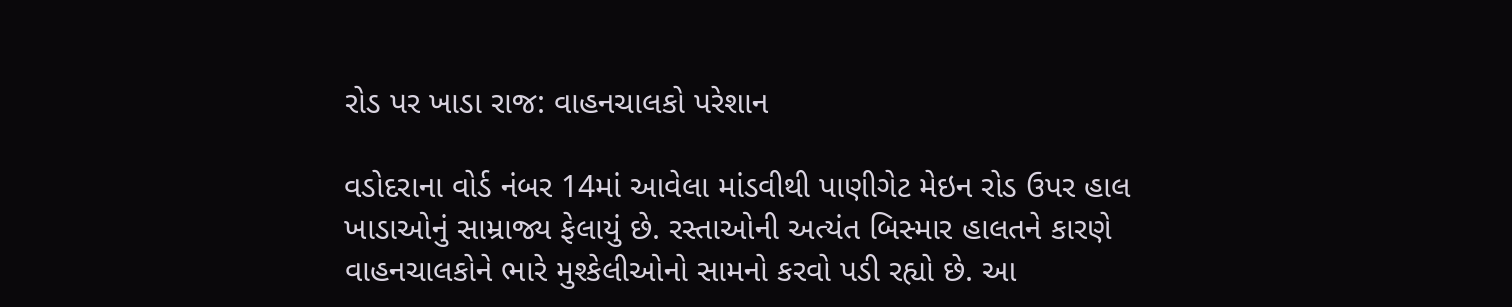રોડ પર ખાડા રાજ: વાહનચાલકો પરેશાન

વડોદરાના વોર્ડ નંબર 14માં આવેલા માંડવીથી પાણીગેટ મેઇન રોડ ઉપર હાલ ખાડાઓનું સામ્રાજ્ય ફેલાયું છે. રસ્તાઓની અત્યંત બિસ્માર હાલતને કારણે વાહનચાલકોને ભારે મુશ્કેલીઓનો સામનો કરવો પડી રહ્યો છે. આ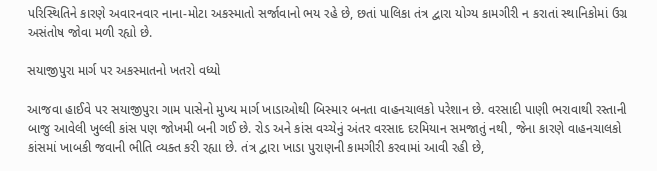પરિસ્થિતિને કારણે અવારનવાર નાના-મોટા અકસ્માતો સર્જાવાનો ભય રહે છે, છતાં પાલિકા તંત્ર દ્વારા યોગ્ય કામગીરી ન કરાતાં સ્થાનિકોમાં ઉગ્ર અસંતોષ જોવા મળી રહ્યો છે.

સયાજીપુરા માર્ગ પર અકસ્માતનો ખતરો વધ્યો

આજવા હાઈવે પર સયાજીપુરા ગામ પાસેનો મુખ્ય માર્ગ ખાડાઓથી બિસ્માર બનતા વાહનચાલકો પરેશાન છે. વરસાદી પાણી ભરાવાથી રસ્તાની બાજુ આવેલી ખુલ્લી કાંસ પણ જોખમી બની ગઈ છે. રોડ અને કાંસ વચ્ચેનું અંતર વરસાદ દરમિયાન સમજાતું નથી, જેના કારણે વાહનચાલકો કાંસમાં ખાબકી જવાની ભીતિ વ્યક્ત કરી રહ્યા છે. તંત્ર દ્વારા ખાડા પુરાણની કામગીરી કરવામાં આવી રહી છે,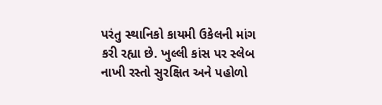પરંતુ સ્થાનિકો કાયમી ઉકેલની માંગ કરી રહ્યા છે. ખુલ્લી કાંસ પર સ્લેબ નાખી રસ્તો સુરક્ષિત અને પહોળો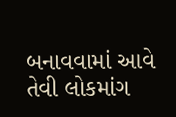બનાવવામાં આવે તેવી લોકમાંગ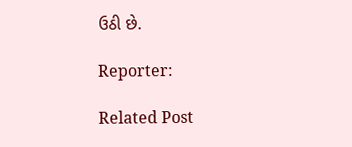ઉઠી છે.

Reporter:

Related Post